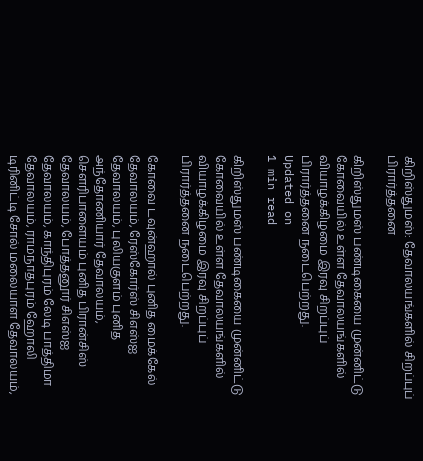கிறிஸ்துமஸ்: தேவாலயங்களில் சிறப்புப் பிரார்த்தனை

கிறிஸ்துமஸ் பண்டிகையை முன்னிட்டு கோவையில் உள்ள தேவாலயங்களில் வியாழக்கிழமை இரவு சிறப்புப் பிரார்த்தனை நடைபெற்றது.
Updated on
1 min read

கிறிஸ்துமஸ் பண்டிகையை முன்னிட்டு கோவையில் உள்ள தேவாலயங்களில் வியாழக்கிழமை இரவு சிறப்புப் பிரார்த்தனை நடைபெற்றது.

கோவை டவுன்ஹால் புனித மைக்கேல் தேவாலயம், ரேஸ்கோர்ஸ் சிஎஸ்ஐ தேவாலயம், புலியகுளம் புனித அந்தோணியார் தேவாலயம், சௌரிபாளையம் புனித பிரான்சிஸ் தேவாலயம், போத்தனூர் சிஎஸ்ஐ தேவாலயம், காந்திபுரம் லேடி பாத்திமா தேவாலயம், ராமநாதபுரம் ஹோலி டிரினிட்டி சோல் மலையாள தேவாலயம்,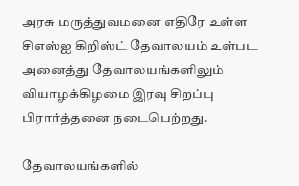அரசு மருத்துவமனை எதிரே உள்ள சிஎஸ்ஐ கிறிஸ்ட் தேவாலயம் உள்பட அனைத்து தேவாலயங்களிலும் வியாழக்கிழமை இரவு சிறப்பு பிரார்த்தனை நடைபெற்றது.

தேவாலயங்களில்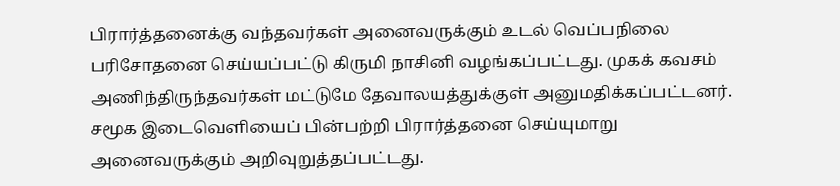பிரார்த்தனைக்கு வந்தவர்கள் அனைவருக்கும் உடல் வெப்பநிலை பரிசோதனை செய்யப்பட்டு கிருமி நாசினி வழங்கப்பட்டது. முகக் கவசம் அணிந்திருந்தவர்கள் மட்டுமே தேவாலயத்துக்குள் அனுமதிக்கப்பட்டனர். சமூக இடைவெளியைப் பின்பற்றி பிரார்த்தனை செய்யுமாறு அனைவருக்கும் அறிவுறுத்தப்பட்டது.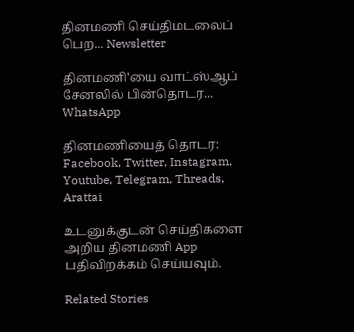தினமணி செய்திமடலைப் பெற... Newsletter

தினமணி'யை வாட்ஸ்ஆப் சேனலில் பின்தொடர... WhatsApp

தினமணியைத் தொடர: Facebook, Twitter, Instagram, Youtube, Telegram, Threads, Arattai

உடனுக்குடன் செய்திகளை அறிய தினமணி App பதிவிறக்கம் செய்யவும்.

Related Stories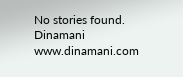No stories found.
Dinamani
www.dinamani.com